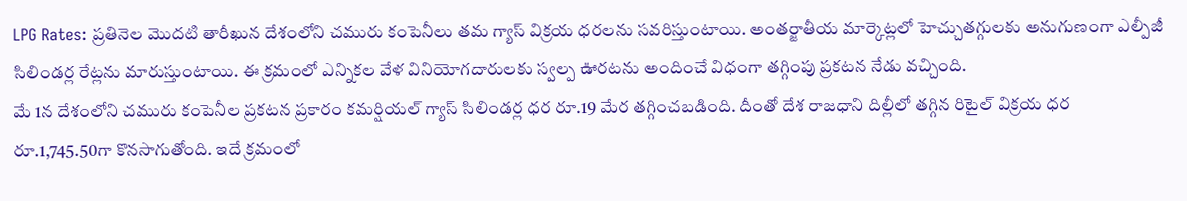LPG Rates: ప్రతినెల మెుదటి తారీఖున దేశంలోని చమురు కంపెనీలు తమ గ్యాస్ విక్రయ ధరలను సవరిస్తుంటాయి. అంతర్జాతీయ మార్కెట్లలో హెచ్చుతగ్గులకు అనుగుణంగా ఎల్పీజీ సిలిండర్ల రేట్లను మారుస్తుంటాయి. ఈ క్రమంలో ఎన్నికల వేళ వినియోగదారులకు స్వల్ప ఊరటను అందించే విధంగా తగ్గింపు ప్రకటన నేడు వచ్చింది.
మే 1న దేశంలోని చమురు కంపెనీల ప్రకటన ప్రకారం కమర్షియల్ గ్యాస్ సిలిండర్ల ధర రూ.19 మేర తగ్గించబడింది. దీంతో దేశ రాజధాని దిల్లీలో తగ్గిన రిటైల్ విక్రయ ధర రూ.1,745.50గా కొనసాగుతోంది. ఇదే క్రమంలో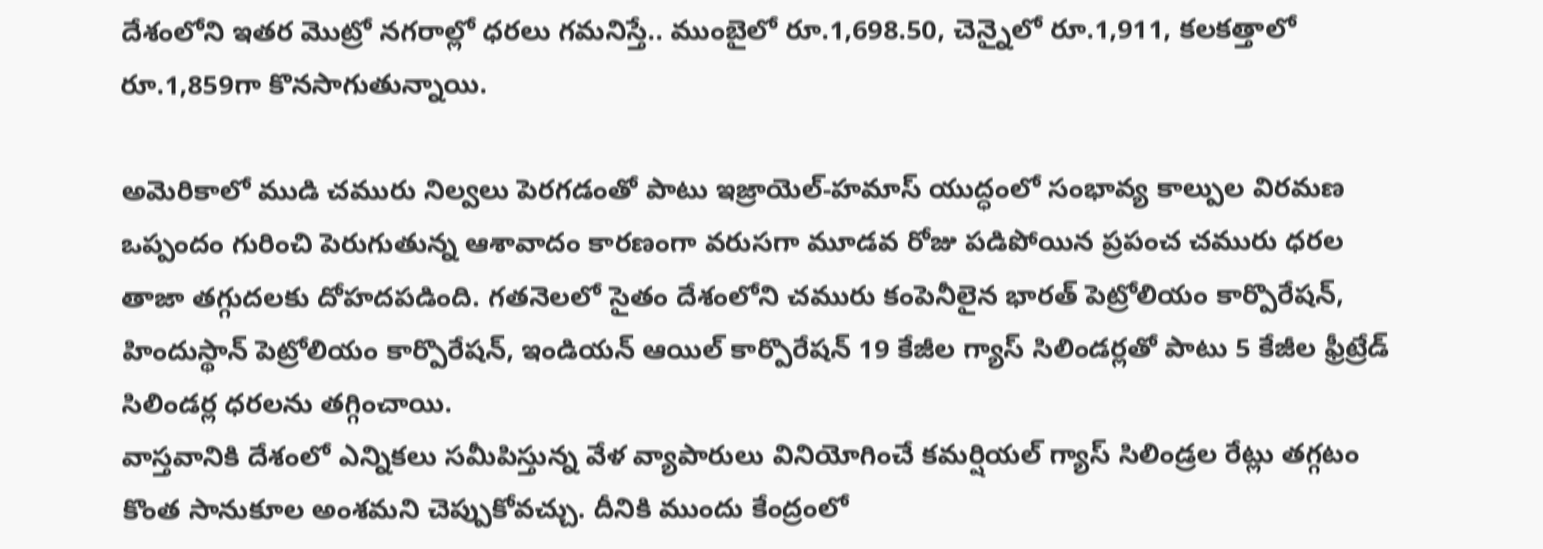దేశంలోని ఇతర మెుట్రో నగరాల్లో ధరలు గమనిస్తే.. ముంబైలో రూ.1,698.50, చెన్నైలో రూ.1,911, కలకత్తాలో రూ.1,859గా కొనసాగుతున్నాయి.

అమెరికాలో ముడి చమురు నిల్వలు పెరగడంతో పాటు ఇజ్రాయెల్-హమాస్ యుద్ధంలో సంభావ్య కాల్పుల విరమణ ఒప్పందం గురించి పెరుగుతున్న ఆశావాదం కారణంగా వరుసగా మూడవ రోజు పడిపోయిన ప్రపంచ చమురు ధరల తాజా తగ్గుదలకు దోహదపడింది. గతనెలలో సైతం దేశంలోని చమురు కంపెనీలైన భారత్ పెట్రోలియం కార్పొరేషన్, హిందుస్థాన్ పెట్రోలియం కార్పొరేషన్, ఇండియన్ ఆయిల్ కార్పొరేషన్ 19 కేజీల గ్యాస్ సిలిండర్లతో పాటు 5 కేజీల ఫ్రీట్రేడ్ సిలిండర్ల ధరలను తగ్గించాయి.
వాస్తవానికి దేశంలో ఎన్నికలు సమీపిస్తున్న వేళ వ్యాపారులు వినియోగించే కమర్షియల్ గ్యాస్ సిలిండ్రల రేట్లు తగ్గటం కొంత సానుకూల అంశమని చెప్పుకోవచ్చు. దీనికి ముందు కేంద్రంలో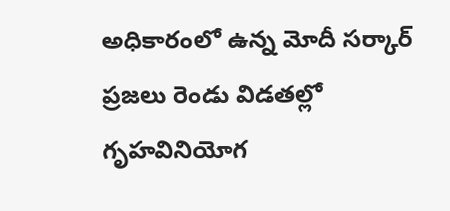అధికారంలో ఉన్న మోదీ సర్కార్ ప్రజలు రెండు విడతల్లో గృహవినియోగ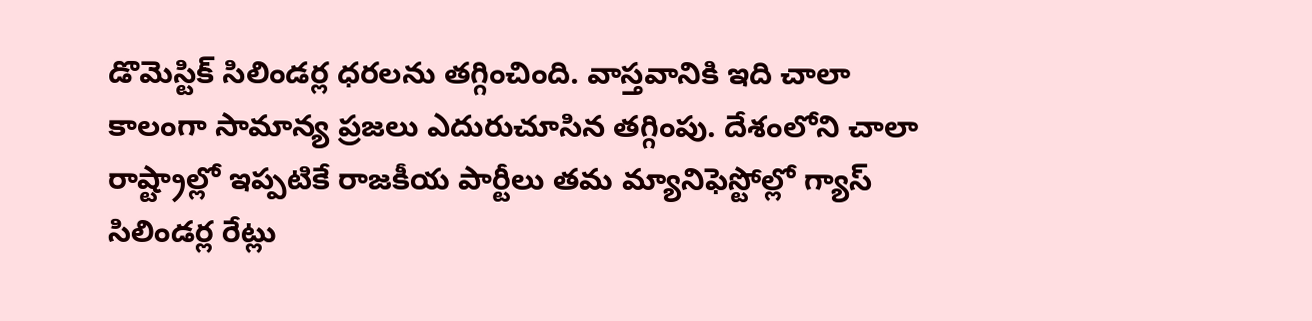డొమెస్టిక్ సిలిండర్ల ధరలను తగ్గించింది. వాస్తవానికి ఇది చాలా కాలంగా సామాన్య ప్రజలు ఎదురుచూసిన తగ్గింపు. దేశంలోని చాలా రాష్ట్రాల్లో ఇప్పటికే రాజకీయ పార్టీలు తమ మ్యానిఫెస్టోల్లో గ్యాస్ సిలిండర్ల రేట్లు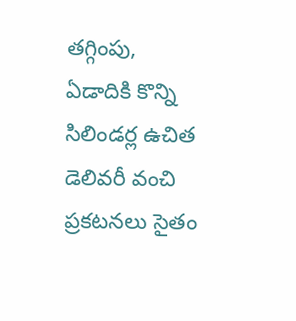తగ్గింపు, ఏడాదికి కొన్ని సిలిండర్ల ఉచిత డెలివరీ వంచి ప్రకటనలు సైతం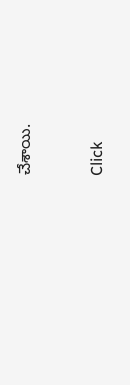చేశాయి.


Click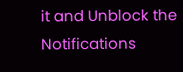it and Unblock the Notifications